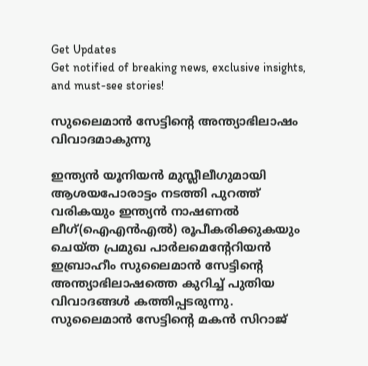Get Updates
Get notified of breaking news, exclusive insights, and must-see stories!

സുലൈമാന്‍ സേട്ടിന്റെ അന്ത്യാഭിലാഷം വിവാദമാകുന്നു

ഇന്ത്യന്‍ യൂനിയന്‍ മുസ്ലീലീഗുമായി ആശയപോരാട്ടം നടത്തി പുറത്ത് വരികയും ഇന്ത്യന്‍ നാഷണല്‍ ലീഗ്(ഐഎന്‍എല്‍) രൂപീകരിക്കുകയും ചെയ്ത പ്രമുഖ പാര്‍ലമെന്റേറിയന്‍ ഇബ്രാഹീം സുലൈമാന്‍ സേട്ടിന്റെ അന്ത്യാഭിലാഷത്തെ കുറിച്ച് പുതിയ വിവാദങ്ങള്‍ കത്തിപ്പടരുന്നു. സുലൈമാന്‍ സേട്ടിന്റെ മകന്‍ സിറാജ്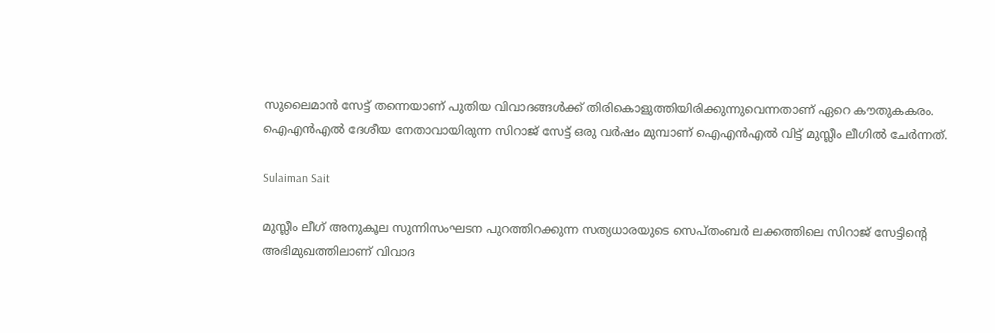സുലൈമാന്‍ സേട്ട് തന്നെയാണ് പുതിയ വിവാദങ്ങള്‍ക്ക് തിരികൊളുത്തിയിരിക്കുന്നുവെന്നതാണ് ഏറെ കൗതുകകരം. ഐഎന്‍എല്‍ ദേശീയ നേതാവായിരുന്ന സിറാജ് സേട്ട് ഒരു വര്‍ഷം മുമ്പാണ് ഐഎന്‍എല്‍ വിട്ട് മുസ്ലീം ലീഗില്‍ ചേര്‍ന്നത്.

Sulaiman Sait

മുസ്ലീം ലീഗ് അനുകൂല സുന്നിസംഘടന പുറത്തിറക്കുന്ന സത്യധാരയുടെ സെപ്തംബര്‍ ലക്കത്തിലെ സിറാജ് സേട്ടിന്റെ അഭിമുഖത്തിലാണ് വിവാദ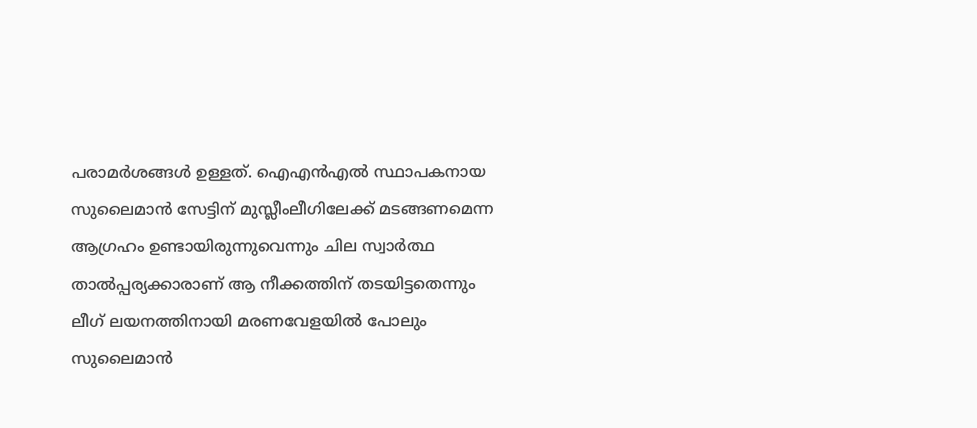പരാമര്‍ശങ്ങള്‍ ഉള്ളത്. ഐഎന്‍എല്‍ സ്ഥാപകനായ സുലൈമാന്‍ സേട്ടിന് മുസ്ലീംലീഗിലേക്ക് മടങ്ങണമെന്ന ആഗ്രഹം ഉണ്ടായിരുന്നുവെന്നും ചില സ്വാര്‍ത്ഥ താല്‍പ്പര്യക്കാരാണ് ആ നീക്കത്തിന് തടയിട്ടതെന്നും ലീഗ് ലയനത്തിനായി മരണവേളയില്‍ പോലും സുലൈമാന്‍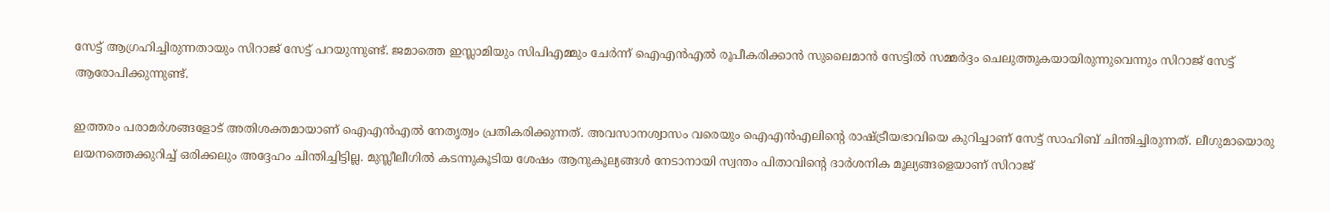സേട്ട് ആഗ്രഹിച്ചിരുന്നതായും സിറാജ് സേട്ട് പറയുന്നുണ്ട്. ജമാത്തെ ഇസ്ലാമിയും സിപിഎമ്മും ചേര്‍ന്ന് ഐഎന്‍എല്‍ രൂപീകരിക്കാന്‍ സുലൈമാന്‍ സേട്ടില്‍ സമ്മര്‍ദ്ദം ചെലുത്തുകയായിരുന്നുവെന്നും സിറാജ് സേട്ട് ആരോപിക്കുന്നുണ്ട്.

ഇത്തരം പരാമര്‍ശങ്ങളോട് അതിശക്തമായാണ് ഐഎന്‍എല്‍ നേതൃത്വം പ്രതികരിക്കുന്നത്. അവസാനശ്വാസം വരെയും ഐഎന്‍എലിന്റെ രാഷ്ട്രീയഭാവിയെ കുറിച്ചാണ് സേട്ട് സാഹിബ് ചിന്തിച്ചിരുന്നത്. ലീഗുമായൊരു ലയനത്തെക്കുറിച്ച് ഒരിക്കലും അദ്ദേഹം ചിന്തിച്ചിട്ടില്ല. മുസ്ലീലീഗില്‍ കടന്നുകൂടിയ ശേഷം ആനുകൂല്യങ്ങള്‍ നേടാനായി സ്വന്തം പിതാവിന്റെ ദാര്‍ശനിക മൂല്യങ്ങളെയാണ് സിറാജ്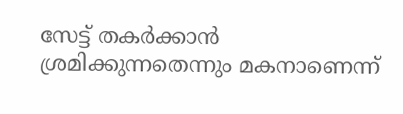സേട്ട് തകര്‍ക്കാന്‍ ശ്രമിക്കുന്നതെന്നും മകനാണെന്ന്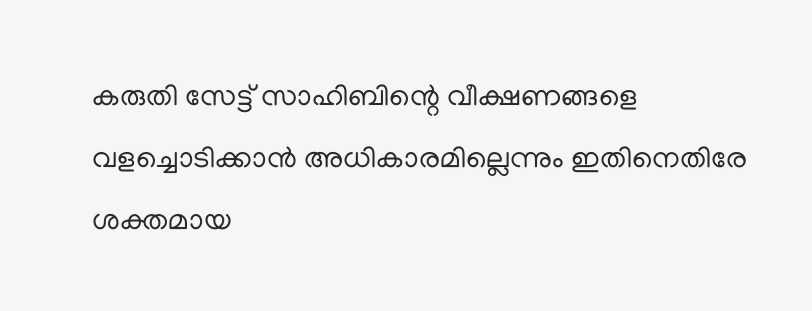കരുതി സേട്ട് സാഹിബിന്റെ വീക്ഷണങ്ങളെ വളച്ചൊടിക്കാന്‍ അധികാരമില്ലെന്നും ഇതിനെതിരേ ശക്തമായ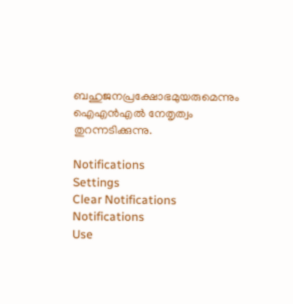ബഹുജനപ്രക്ഷോഭമുയരുമെന്നും ഐഎന്‍എല്‍ നേതൃത്വം തുറന്നടിക്കുന്നു.

Notifications
Settings
Clear Notifications
Notifications
Use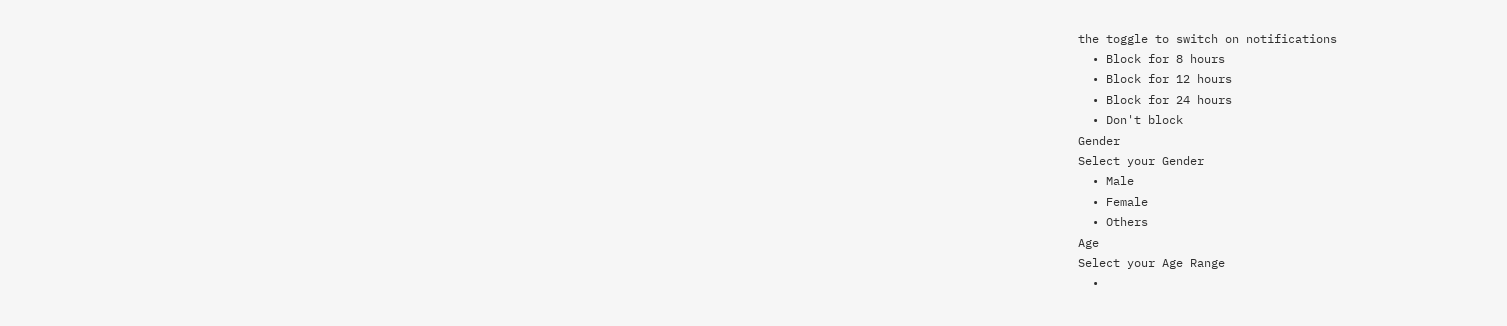the toggle to switch on notifications
  • Block for 8 hours
  • Block for 12 hours
  • Block for 24 hours
  • Don't block
Gender
Select your Gender
  • Male
  • Female
  • Others
Age
Select your Age Range
  •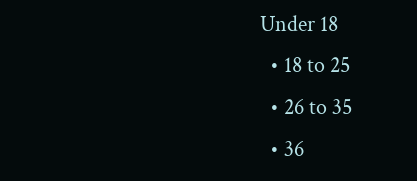Under 18
  • 18 to 25
  • 26 to 35
  • 36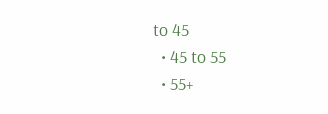to 45
  • 45 to 55
  • 55+